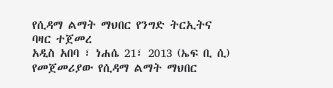የሲዳማ ልማት ማህበር የንግድ ትርኢትና ባዛር ተጀመረ
አዲስ አበባ ፣ ነሐሴ 21፣ 2013 (ኤፍ ቢ ሲ) የመጀመሪያው የሲዳማ ልማት ማህበር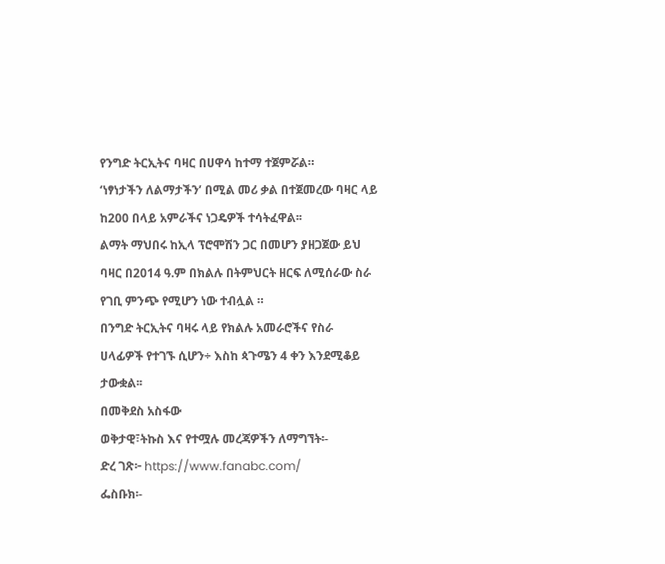የንግድ ትርኢትና ባዛር በሀዋሳ ከተማ ተጀምሯል።
‘ነፃነታችን ለልማታችን’ በሚል መሪ ቃል በተጀመረው ባዛር ላይ ከ200 በላይ አምራችና ነጋዴዎች ተሳትፈዋል፡፡
ልማት ማህበሩ ከኢላ ፕሮሞሽን ጋር በመሆን ያዘጋጀው ይህ ባዛር በ2014 ዓ.ም በክልሉ በትምህርት ዘርፍ ለሚሰራው ስራ የገቢ ምንጭ የሚሆን ነው ተብሏል ።
በንግድ ትርኢትና ባዛሩ ላይ የክልሉ አመራሮችና የስራ ሀላፊዎች የተገኙ ሲሆን÷ እስከ ጳጉሜን 4 ቀን እንደሚቆይ ታውቋል፡፡
በመቅደስ አስፋው
ወቅታዊ፣ትኩስ እና የተሟሉ መረጃዎችን ለማግኘት፡-
ድረ ገጽ፦ https://www.fanabc.com/
ፌስቡክ፡-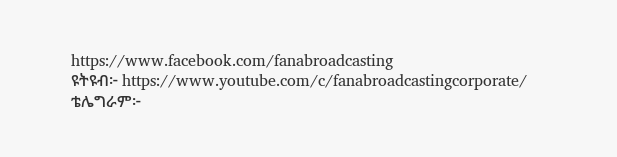https://www.facebook.com/fanabroadcasting
ዩትዩብ፦ https://www.youtube.com/c/fanabroadcastingcorporate/
ቴሌግራም፦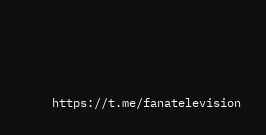https://t.me/fanatelevision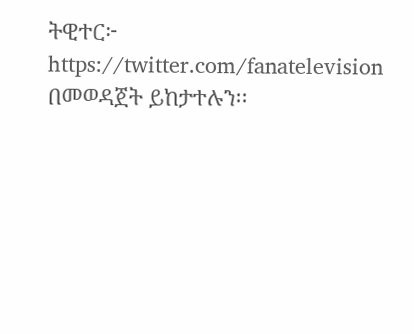ትዊተር፦ https://twitter.com/fanatelevision በመወዳጀት ይከታተሉን፡፡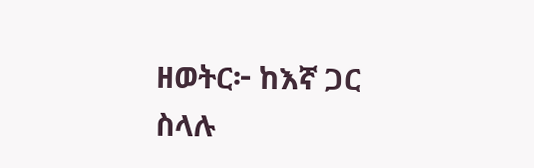ዘወትር፦ ከእኛ ጋር ስላሉ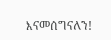እናመሰግናለን!